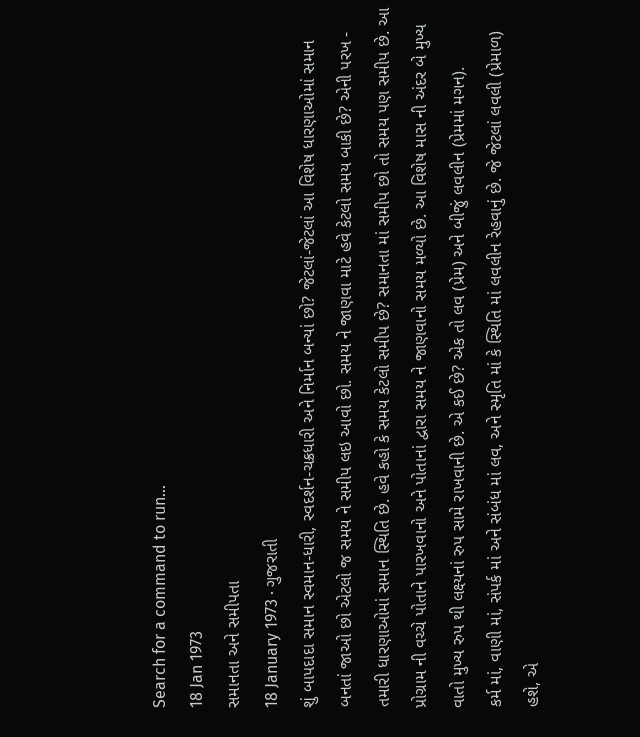Search for a command to run...
18 Jan 1973
સમાનતા અને સમીપતા
18 January 1973 · ગુજરાતી
શું બાપદાદા સમાન સ્વમાન-ધારી, સ્વદર્શન-ચક્રધારી અને નિર્માન બન્યાં છો? જેટલાં-જેટલાં આ વિશેષ ધારણાઓમાં સમાન બનતાં જાઓ છો એટલો જ સમય ને સમીપ લઇ આવો છો. સમય ને જાણવા માટે હવે કેટલો સમય બાકી છે? એની પરખ - તમારી ધારણાઓમાં સમાન સ્થિતિ છે. હવે કહો કે સમય કેટલો સમીપ છે? સમાનતા માં સમીપ છો તો સમય પણ સમીપ છે. આ પ્રોગ્રામ ની વચ્ચે પોતાને પારખવાનો અને પોતાનાં દ્વારા સમય ને જાણવાનો સમય મળ્યો છે. આ વિશેષ માસ ની અંદર બે મુખ્ય વાતો મુખ્ય રુપ થી લક્ષ્યનાં રુપ સામે રાખવાની છે. એ કઈ છે? એક તો લવ (પ્રેમ) અને બીજું લવલીન (પ્રેમમાં મગન).
કર્મ માં, વાણી માં, સંપર્ક માં અને સંબંધ માં લવ, અને સ્મૃતિ માં કે સ્થિતિ માં લવલીન રેહવાનું છે. જે જેટલાં લવલી (પ્રેમાળ) હશે, એ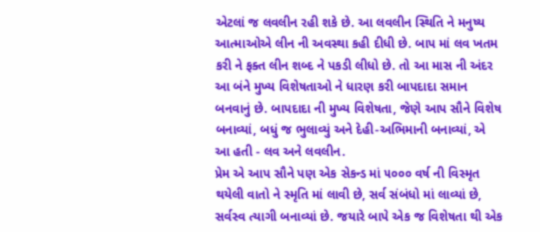એટલાં જ લવલીન રહી શકે છે. આ લવલીન સ્થિતિ ને મનુષ્ય આત્માઓએ લીન ની અવસ્થા કહી દીધી છે. બાપ માં લવ ખતમ કરી ને ફક્ત લીન શબ્દ ને પકડી લીધો છે. તો આ માસ ની અંદર આ બંને મુખ્ય વિશેષતાઓ ને ધારણ કરી બાપદાદા સમાન બનવાનું છે. બાપદાદા ની મુખ્ય વિશેષતા, જેણે આપ સૌને વિશેષ બનાવ્યાં, બધું જ ભુલાવ્યું અને દેહી-અભિમાની બનાવ્યાં, એ આ હતી - લવ અને લવલીન.
પ્રેમ એ આપ સૌને પણ એક સેકન્ડ માં ૫૦૦૦ વર્ષ ની વિસ્મૃત થયેલી વાતો ને સ્મૃતિ માં લાવી છે, સર્વ સંબંધો માં લાવ્યાં છે, સર્વસ્વ ત્યાગી બનાવ્યાં છે. જયારે બાપે એક જ વિશેષતા થી એક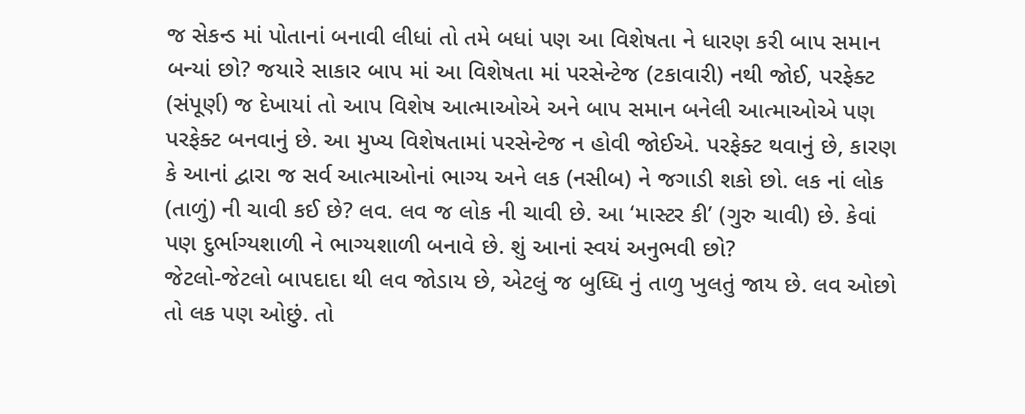જ સેકન્ડ માં પોતાનાં બનાવી લીધાં તો તમે બધાં પણ આ વિશેષતા ને ધારણ કરી બાપ સમાન બન્યાં છો? જયારે સાકાર બાપ માં આ વિશેષતા માં પરસેન્ટેજ (ટકાવારી) નથી જોઈ, પરફેક્ટ (સંપૂર્ણ) જ દેખાયાં તો આપ વિશેષ આત્માઓએ અને બાપ સમાન બનેલી આત્માઓએ પણ પરફેક્ટ બનવાનું છે. આ મુખ્ય વિશેષતામાં પરસેન્ટેજ ન હોવી જોઈએ. પરફેક્ટ થવાનું છે, કારણ કે આનાં દ્વારા જ સર્વ આત્માઓનાં ભાગ્ય અને લક (નસીબ) ને જગાડી શકો છો. લક નાં લોક (તાળું) ની ચાવી કઈ છે? લવ. લવ જ લોક ની ચાવી છે. આ ‘માસ્ટર કી’ (ગુરુ ચાવી) છે. કેવાં પણ દુર્ભાગ્યશાળી ને ભાગ્યશાળી બનાવે છે. શું આનાં સ્વયં અનુભવી છો?
જેટલો-જેટલો બાપદાદા થી લવ જોડાય છે, એટલું જ બુધ્ધિ નું તાળુ ખુલતું જાય છે. લવ ઓછો તો લક પણ ઓછું. તો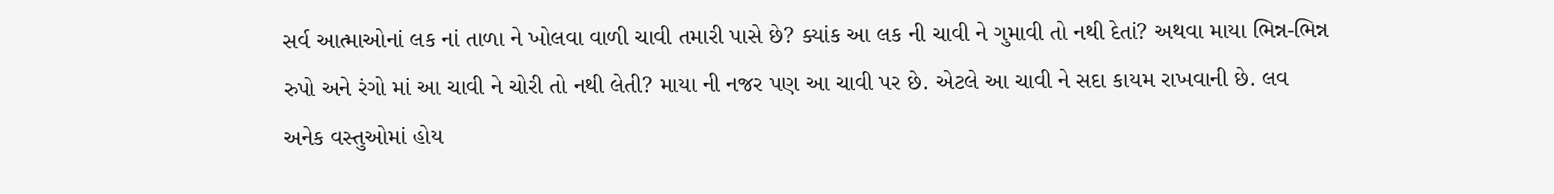સર્વ આત્માઓનાં લક નાં તાળા ને ખોલવા વાળી ચાવી તમારી પાસે છે? ક્યાંક આ લક ની ચાવી ને ગુમાવી તો નથી દેતાં? અથવા માયા ભિન્ન-ભિન્ન રુપો અને રંગો માં આ ચાવી ને ચોરી તો નથી લેતી? માયા ની નજર પણ આ ચાવી પર છે. એટલે આ ચાવી ને સદા કાયમ રાખવાની છે. લવ અનેક વસ્તુઓમાં હોય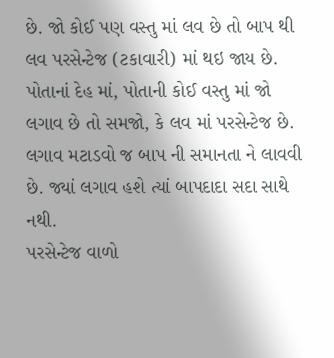છે. જો કોઈ પણ વસ્તુ માં લવ છે તો બાપ થી લવ પરસેન્ટેજ (ટકાવારી) માં થઇ જાય છે. પોતાનાં દેહ માં, પોતાની કોઈ વસ્તુ માં જો લગાવ છે તો સમજો, કે લવ માં પરસેન્ટેજ છે. લગાવ મટાડવો જ બાપ ની સમાનતા ને લાવવી છે. જ્યાં લગાવ હશે ત્યાં બાપદાદા સદા સાથે નથી.
પરસેન્ટેજ વાળો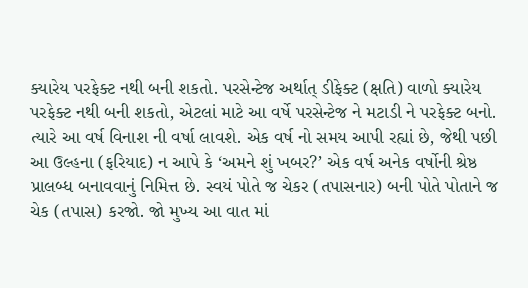ક્યારેય પરફેક્ટ નથી બની શકતો. પરસેન્ટેજ અર્થાત્ ડીફેક્ટ (ક્ષતિ) વાળો ક્યારેય પરફેક્ટ નથી બની શકતો, એટલાં માટે આ વર્ષે પરસેન્ટેજ ને મટાડી ને પરફેક્ટ બનો. ત્યારે આ વર્ષ વિનાશ ની વર્ષા લાવશે. એક વર્ષ નો સમય આપી રહ્યાં છે, જેથી પછી આ ઉલ્હના (ફરિયાદ) ન આપે કે ‘અમને શું ખબર?’ એક વર્ષ અનેક વર્ષોની શ્રેષ્ઠ પ્રાલબ્ધ બનાવવાનું નિમિત્ત છે. સ્વયં પોતે જ ચેકર (તપાસનાર) બની પોતે પોતાને જ ચેક (તપાસ) કરજો. જો મુખ્ય આ વાત માં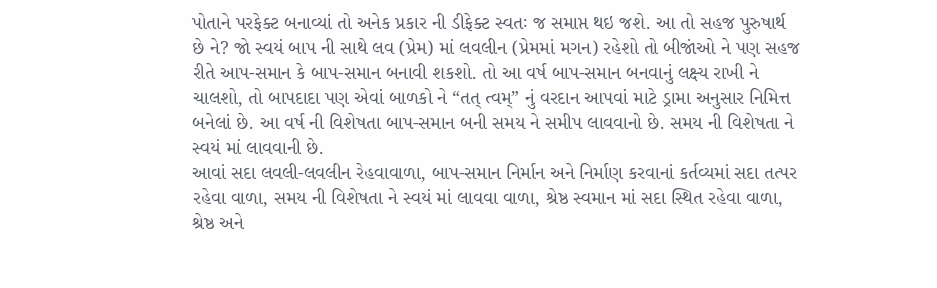પોતાને પરફેક્ટ બનાવ્યાં તો અનેક પ્રકાર ની ડીફેક્ટ સ્વતઃ જ સમાપ્ત થઇ જશે. આ તો સહજ પુરુષાર્થ છે ને? જો સ્વયં બાપ ની સાથે લવ (પ્રેમ) માં લવલીન (પ્રેમમાં મગન) રહેશો તો બીજાંઓ ને પણ સહજ રીતે આપ-સમાન કે બાપ-સમાન બનાવી શકશો. તો આ વર્ષ બાપ-સમાન બનવાનું લક્ષ્ય રાખી ને ચાલશો, તો બાપદાદા પણ એવાં બાળકો ને “તત્ ત્વમ્” નું વરદાન આપવાં માટે ડ્રામા અનુસાર નિમિત્ત બનેલાં છે. આ વર્ષ ની વિશેષતા બાપ-સમાન બની સમય ને સમીપ લાવવાનો છે. સમય ની વિશેષતા ને સ્વયં માં લાવવાની છે.
આવાં સદા લવલી-લવલીન રેહવાવાળા, બાપ-સમાન નિર્માન અને નિર્માણ કરવાનાં કર્તવ્યમાં સદા તત્પર રહેવા વાળા, સમય ની વિશેષતા ને સ્વયં માં લાવવા વાળા, શ્રેષ્ઠ સ્વમાન માં સદા સ્થિત રહેવા વાળા, શ્રેષ્ઠ અને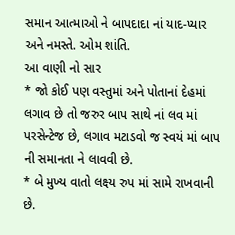સમાન આત્માઓ ને બાપદાદા નાં યાદ-પ્યાર અને નમસ્તે. ઓમ શાંતિ.
આ વાણી નો સાર
* જો કોઈ પણ વસ્તુમાં અને પોતાનાં દેહમાં લગાવ છે તો જરુર બાપ સાથે નાં લવ માં પરસેન્ટેજ છે, લગાવ મટાડવો જ સ્વયં માં બાપ ની સમાનતા ને લાવવી છે.
* બે મુખ્ય વાતો લક્ષ્ય રુપ માં સામે રાખવાની છે.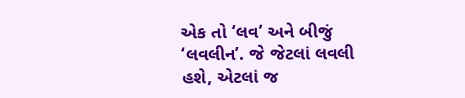એક તો ‘લવ’ અને બીજું ‘લવલીન’. જે જેટલાં લવલી હશે, એટલાં જ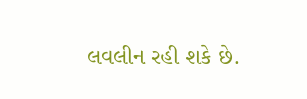લવલીન રહી શકે છે.